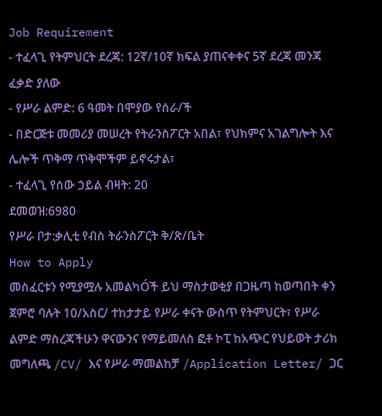Job Requirement
- ተፈላጊ የትምህርት ደረጃ: 12ኛ/10ኛ ክፍል ያጠናቀቀና 5ኛ ደረጃ መንጃ ፈቃድ ያለው
- የሥራ ልምድ: 6 ዓመት በሞያው የሰራ/ች
- በድርጅቱ መመሪያ መሠረት የትራንስፖርት አበል፣ የህክምና አገልግሎት እና ሌሎች ጥቅማ ጥቅሞችም ይኖሩታል፣
- ተፈላጊ የሰው ኃይል ብዛት: 20
ደመወዝ:6980
የሥራ ቦታ:ቃሊቲ የብስ ትራንስፖርት ቅ/ጽ/ቤት
How to Apply
መስፈርቱን የሚያሟሉ አመልካÓች ይህ ማስታወቂያ በጋዜጣ ከወጣበት ቀን ጀምሮ ባሉት 10/አስር/ ተከታታይ የሥራ ቀናት ውስጥ የትምህርት፣ የሥራ ልምድ ማስረጃችሁን ዋናውንና የማይመለስ ፎቶ ኮፒ ከአጭር የህይወት ታሪክ መግለጫ /CV/ እና የሥራ ማመልከቻ /Application Letter/ ጋር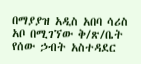በማያያዝ አዲስ አበባ ሳሪስ አቦ በሚገኘው ቅ/ጽ/ቤት
የሰው ኃብት አስተዳደር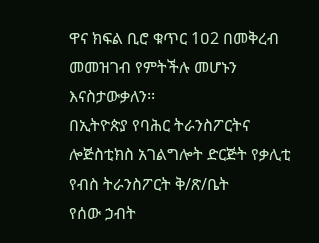ዋና ክፍል ቢሮ ቁጥር 1ዐ2 በመቅረብ መመዝገብ የምትችሉ መሆኑን እናስታውቃለን፡፡
በኢትዮጵያ የባሕር ትራንስፖርትና ሎጅስቲክስ አገልግሎት ድርጅት የቃሊቲ የብስ ትራንስፖርት ቅ/ጽ/ቤት
የሰው ኃብት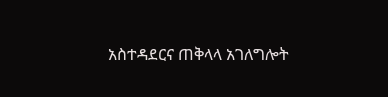አስተዳደርና ጠቅላላ አገለግሎት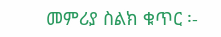መምሪያ ስልክ ቁጥር ፡-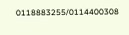0118883255/0114400308